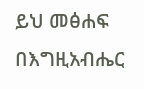ይህ መፅሐፍ በእግዚአብሔር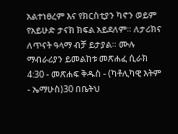አልተነፀረም እና የክርስቲያን ካኖን ወይም የአይሁድ ታናክ ክፍል አይደለም። ለታሪክና ለጥናት ዓላማ ብቻ ይታያል። ሙሉ ማብራሪያን ይመልከቱ መጽሐፈ ሲራክ 4:30 - መጽሐፍ ቅዱስ - (ካቶሊካዊ እትም - ኤማሁስ)30 በቤትህ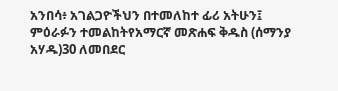አንበሳ፥ አገልጋዮችህን በተመለከተ ፊሪ አትሁን፤ ምዕራፉን ተመልከትየአማርኛ መጽሐፍ ቅዱስ (ሰማንያ አሃዱ)30 ለመበደር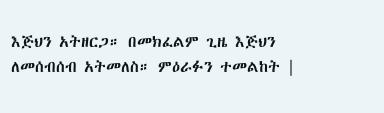እጅህን አትዘርጋ። በመክፈልም ጊዜ እጅህን ለመሰብሰብ አትመለስ። ምዕራፉን ተመልከት |